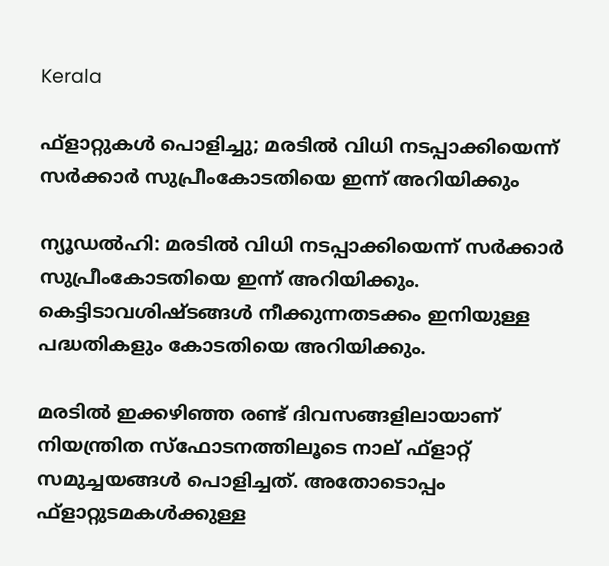Kerala

ഫ്‌ളാറ്റുകള്‍ പൊളിച്ചു; മരടില്‍ വിധി നടപ്പാക്കിയെന്ന് സര്‍ക്കാര്‍ സുപ്രീംകോടതിയെ ഇന്ന് അറിയിക്കും

ന്യൂഡല്‍ഹി: മരടില്‍ വിധി നടപ്പാക്കിയെന്ന് സര്‍ക്കാര്‍ സുപ്രീംകോടതിയെ ഇന്ന് അറിയിക്കും. കെട്ടിടാവശിഷ്ടങ്ങള്‍ നീക്കുന്നതടക്കം ഇനിയുള്ള പദ്ധതികളും കോടതിയെ അറിയിക്കും.

മരടില്‍ ഇക്കഴിഞ്ഞ രണ്ട് ദിവസങ്ങളിലായാണ് നിയന്ത്രിത സ്‌ഫോടനത്തിലൂടെ നാല് ഫ്‌ളാറ്റ് സമുച്ചയങ്ങള്‍ പൊളിച്ചത്. അതോടൊപ്പം ഫ്‌ളാറ്റുടമകള്‍ക്കുള്ള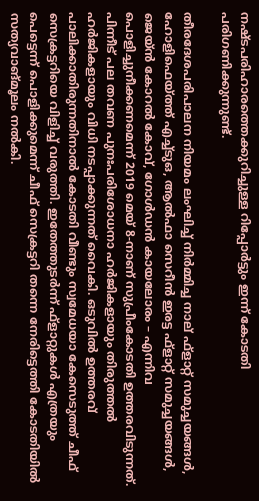നഷ്ടപരിഹാരത്തെക്കുറിച്ചുള്ള റിപ്പോര്‍ട്ടും ഇന്ന് കോടതി പരിഗണിക്കുന്നുണ്ട്.

തീരദേശപരിപാലന നിയമം ലംഘിച്ച് നിര്‍മ്മിച്ച നാല് ഫ്‌ളാറ്റ് സമുച്ചയങ്ങള്‍, ഹോളിഫെയ്ത്ത് എച്ച്ടുഒ, ആല്‍ഫാ സെറീന്‍ ഇരട്ട ഫ്‌ളാറ്റ് സമുച്ചയങ്ങള്‍, ജെയ്ന്‍ കോറല്‍ കോവ്, ഗോള്‍ഡന്‍ കായലോരം – എന്നിവ പൊളിച്ചുനീക്കണമെന്ന് 2019 മെയ് 8-നാണ് സുപ്രീംകോടതി ഉത്തരവിടുന്നത്. പിന്നീട് പല തവണ പുനഃപരിശോധനാ ഹര്‍ജികളായും തിരുത്തല്‍ ഹര്‍ജികളായും വിധി നടപ്പാക്കുന്നത് വൈകി. ഒടുവില്‍ ഉത്തരവ് പാലിക്കാതിരുന്നതിനാല്‍ കോടതി വീണ്ടും സ്വമേധയാ കേസെടുത്ത് ചീഫ് സെക്രട്ടറിയെ വിളിച്ച് വരുത്തി. ഇതേത്തുടര്‍ന്ന് ഫ്‌ളാറ്റുകള്‍ എത്രയും പെട്ടെന്ന് പൊളിക്കുമെന്ന് ചീഫ് സെക്രട്ടറി തന്നെ നേരിട്ടെത്തി കോടതിയില്‍ സത്യവാങ്മൂലം നല്‍കി.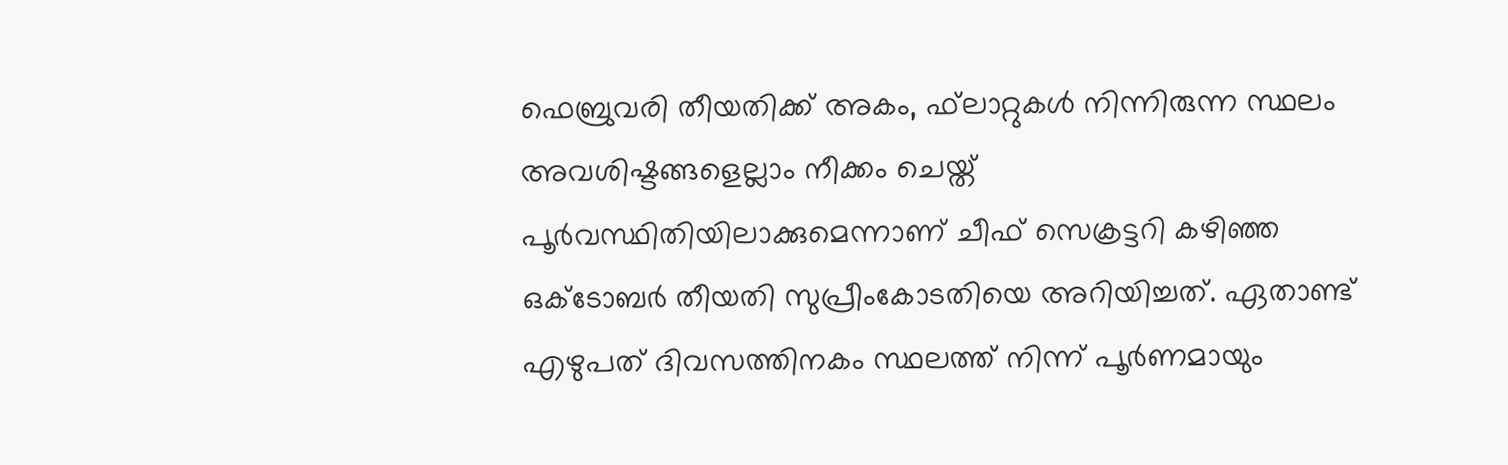ഫെബ്രുവരി തീയതിക്ക് അകം, ഫ്‌ലാറ്റുകള്‍ നിന്നിരുന്ന സ്ഥലം അവശിഷ്ടങ്ങളെല്ലാം നീക്കം ചെയ്ത് പൂര്‍വസ്ഥിതിയിലാക്കുമെന്നാണ് ചീഫ് സെക്രട്ടറി കഴിഞ്ഞ ഒക്ടോബര്‍ തീയതി സുപ്രീംകോടതിയെ അറിയിച്ചത്. ഏതാണ്ട് എഴുപത് ദിവസത്തിനകം സ്ഥലത്ത് നിന്ന് പൂര്‍ണമായും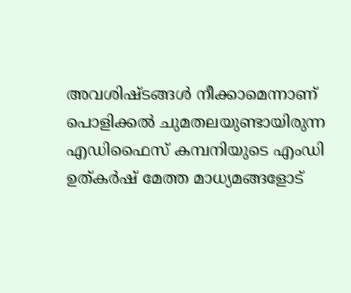അവശിഷ്ടങ്ങള്‍ നീക്കാമെന്നാണ് പൊളിക്കല്‍ ചുമതലയുണ്ടായിരുന്ന എഡിഫൈസ് കമ്പനിയുടെ എംഡി ഉത്കര്‍ഷ് മേത്ത മാധ്യമങ്ങളോട്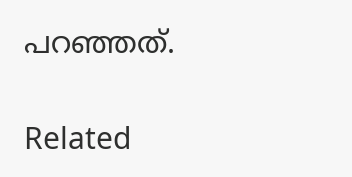പറഞ്ഞത്.

Related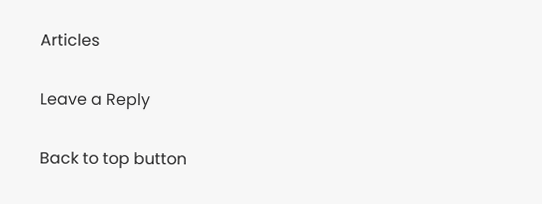Articles

Leave a Reply

Back to top button